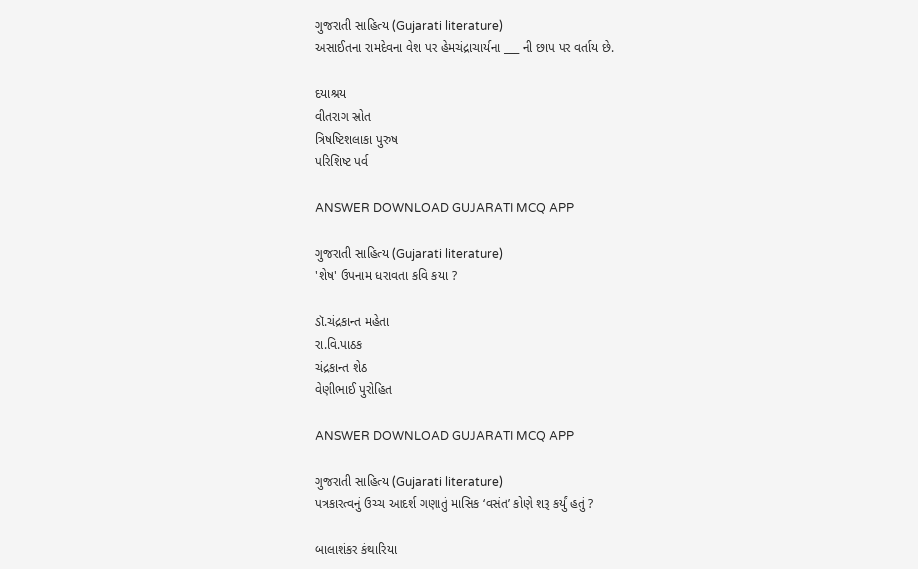ગુજરાતી સાહિત્ય (Gujarati literature)
અસાઈતના રામદેવના વેશ પર હેમચંદ્રાચાર્યના ___ ની છાપ પર વર્તાય છે.

દયાશ્રય
વીતરાગ સ્રોત
ત્રિષષ્ટિશલાકા પુરુષ
પરિશિષ્ટ પર્વ

ANSWER DOWNLOAD GUJARATI MCQ APP

ગુજરાતી સાહિત્ય (Gujarati literature)
'શેષ' ઉપનામ ધરાવતા કવિ કયા ?

ડૉ.ચંદ્રકાન્ત મહેતા
રા.વિ.પાઠક
ચંદ્રકાન્ત શેઠ
વેણીભાઈ પુરોહિત

ANSWER DOWNLOAD GUJARATI MCQ APP

ગુજરાતી સાહિત્ય (Gujarati literature)
પત્રકારત્વનું ઉચ્ચ આદર્શ ગણાતું માસિક ‘વસંત’ કોણે શરૂ કર્યું હતું ?

બાલાશંકર કંથારિયા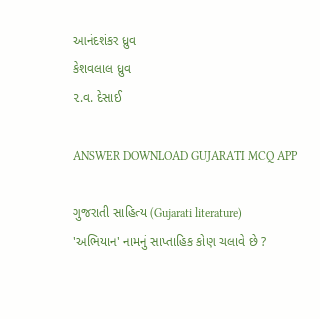આનંદશંકર ધ્રુવ
કેશવલાલ ધ્રુવ
૨.વ. દેસાઈ

ANSWER DOWNLOAD GUJARATI MCQ APP

ગુજરાતી સાહિત્ય (Gujarati literature)
'અભિયાન' નામનું સાપ્તાહિક કોણ ચલાવે છે ?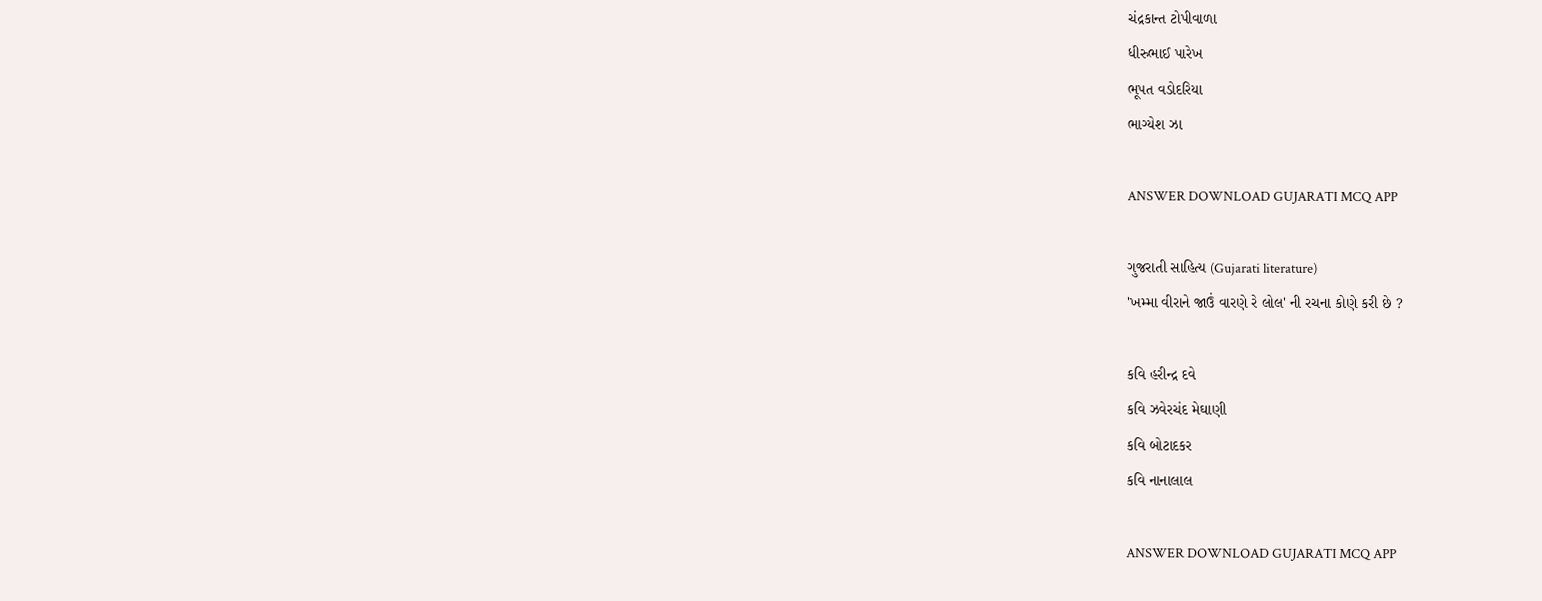ચંદ્રકાન્ત ટોપીવાળા
ધીરુભાઈ પારેખ
ભૂપત વડોદરિયા
ભાગ્યેશ ઝા

ANSWER DOWNLOAD GUJARATI MCQ APP

ગુજરાતી સાહિત્ય (Gujarati literature)
'ખમ્મા વીરાને જાઉં વારણે રે લોલ' ની રચના કોણે કરી છે ?

કવિ હરીન્દ્ર દવે
કવિ ઝવેરચંદ મેઘાણી
કવિ બોટાદકર
કવિ નાનાલાલ

ANSWER DOWNLOAD GUJARATI MCQ APP